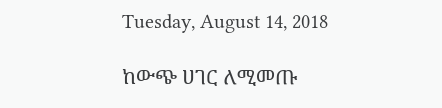Tuesday, August 14, 2018

ከውጭ ሀገር ለሚመጡ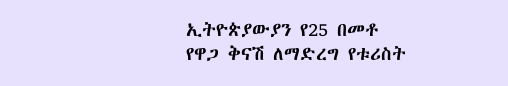ኢትዮጵያውያን የ25 በመቶ የዋጋ ቅናሽ ለማድረግ የቱሪስት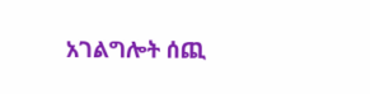አገልግሎት ሰጪ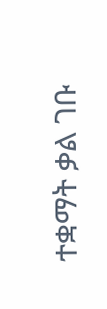ተቋማት ቃል ገቡ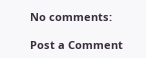No comments:

Post a Comment